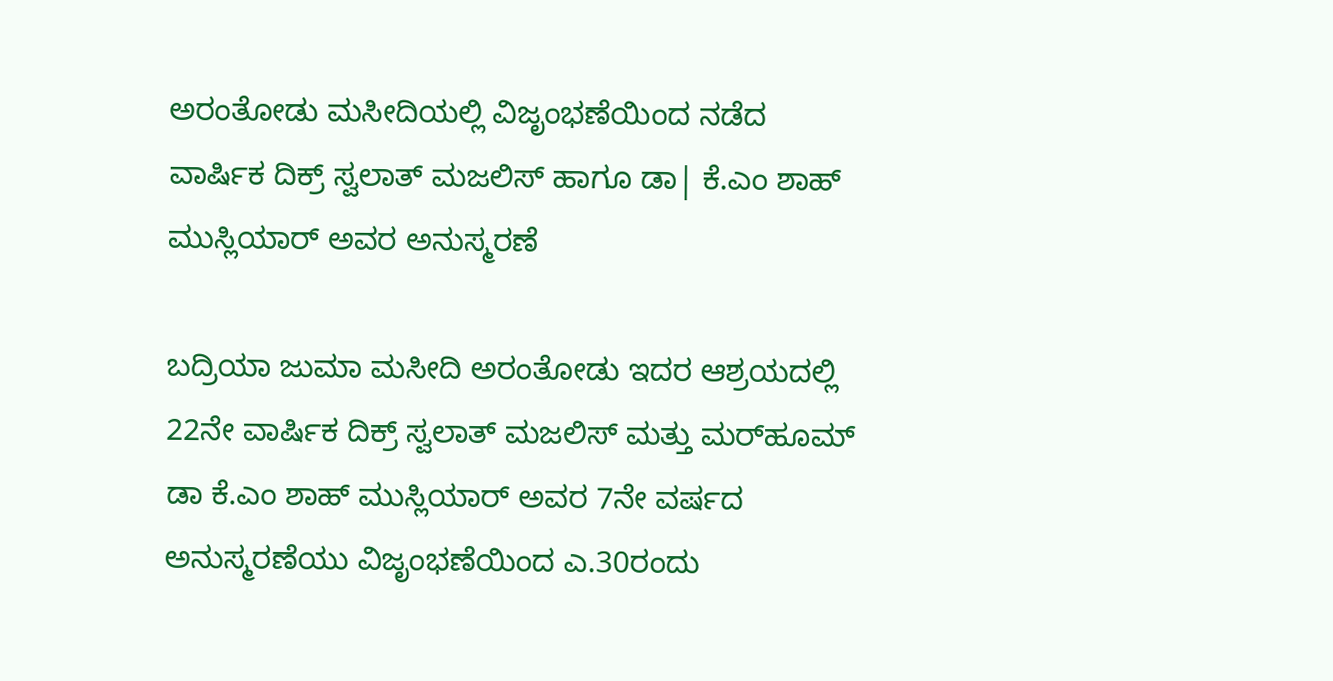ಅರಂತೋಡು ಮಸೀದಿಯಲ್ಲಿ ವಿಜೃಂಭಣೆಯಿಂದ ನಡೆದ ವಾರ್ಷಿಕ ದಿಕ್ರ್ ಸ್ವಲಾತ್ ಮಜಲಿಸ್ ಹಾಗೂ ಡಾ| ಕೆ.ಎಂ ಶಾಹ್ ಮುಸ್ಲಿಯಾರ್ ಅವರ ಅನುಸ್ಮರಣೆ

ಬದ್ರಿಯಾ ಜುಮಾ ಮಸೀದಿ ಅರಂತೋಡು ಇದರ ಆಶ್ರಯದಲ್ಲಿ 22ನೇ ವಾರ್ಷಿಕ ದಿಕ್ರ್ ಸ್ವಲಾತ್ ಮಜಲಿಸ್ ಮತ್ತು ಮರ್‌ಹೂಮ್ ಡಾ ಕೆ.ಎಂ ಶಾಹ್ ಮುಸ್ಲಿಯಾರ್ ಅವರ 7ನೇ ವರ್ಷದ ಅನುಸ್ಮರಣೆಯು ವಿಜೃಂಭಣೆಯಿಂದ ಎ.30ರಂದು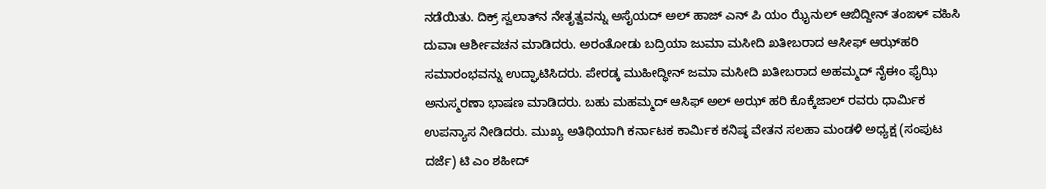ನಡೆಯಿತು. ದಿಕ್ರ್ ಸ್ವಲಾತ್‌ನ ನೇತೃತ್ವವನ್ನು ಅಸೈಯದ್ ಅಲ್ ಹಾಜ್ ಎನ್ ಪಿ ಯಂ ಝೈನುಲ್ ಆಬಿದ್ದೀನ್ ತಂಙಳ್ ವಹಿಸಿ ದುವಾಃ ಆರ್ಶೀವಚನ ಮಾಡಿದರು. ಅರಂತೋಡು ಬದ್ರಿಯಾ ಜುಮಾ ಮಸೀದಿ ಖತೀಬರಾದ ಆಸೀಫ್ ಆಝ್‌ಹರಿ ಸಮಾರಂಭವನ್ನು ಉದ್ಘಾಟಿಸಿದರು. ಪೇರಡ್ಕ ಮುಹೀದ್ಧೀನ್ ಜಮಾ ಮಸೀದಿ ಖತೀಬರಾದ ಅಹಮ್ಮದ್ ನೈಈಂ ಫೈಝಿ ಅನುಸ್ಮರಣಾ ಭಾಷಣ ಮಾಡಿದರು. ಬಹು ಮಹಮ್ಮದ್ ಆಸಿಫ್ ಅಲ್ ಅಝ್ ಹರಿ ಕೊಕ್ಕೆಜಾಲ್ ರವರು ಧಾರ್ಮಿಕ ಉಪನ್ಯಾಸ ನೀಡಿದರು. ಮುಖ್ಯ ಅತಿಥಿಯಾಗಿ ಕರ್ನಾಟಕ ಕಾರ್ಮಿಕ ಕನಿಷ್ಠ ವೇತನ ಸಲಹಾ ಮಂಡಳಿ ಅಧ್ಯಕ್ಷ (ಸಂಪುಟ ದರ್ಜೆ) ಟಿ ಎಂ ಶಹೀದ್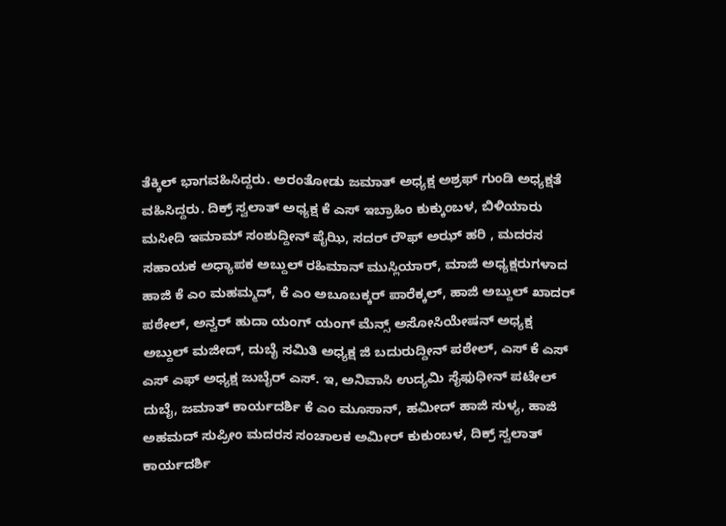ತೆಕ್ಕಿಲ್ ಭಾಗವಹಿಸಿದ್ದರು. ಅರಂತೋಡು ಜಮಾತ್ ಅಧ್ಯಕ್ಷ ಅಶ್ರಫ್ ಗುಂಡಿ ಅಧ್ಯಕ್ಷತೆ ವಹಿಸಿದ್ದರು. ದಿಕ್ರ್ ಸ್ವಲಾತ್ ಅಧ್ಯಕ್ಷ ಕೆ ಎಸ್ ಇಬ್ರಾಹಿಂ ಕುಕ್ಕುಂಬಳ, ಬಿಳಿಯಾರು ಮಸೀದಿ ಇಮಾಮ್ ಸಂಶುದ್ದೀನ್ ಪೈಝಿ, ಸದರ್ ರೌಫ್ ಅಝ್ ಹರಿ , ಮದರಸ ಸಹಾಯಕ ಅಧ್ಯಾಪಕ ಅಬ್ದುಲ್ ರಹಿಮಾನ್ ಮುಸ್ಲಿಯಾರ್, ಮಾಜಿ ಅಧ್ಯಕ್ಷರುಗಳಾದ ಹಾಜಿ ಕೆ ಎಂ ಮಹಮ್ಮದ್, ಕೆ ಎಂ ಅಬೂಬಕ್ಕರ್ ಪಾರೆಕ್ಕಲ್, ಹಾಜಿ ಅಬ್ದುಲ್ ಖಾದರ್‌ ಪಠೇಲ್, ಅನ್ವರ್ ಹುದಾ ಯಂಗ್ ಯಂಗ್ ಮೆನ್ಸ್ ಅಸೋಸಿಯೇಷನ್ ಅಧ್ಯಕ್ಷ ಅಬ್ದುಲ್ ಮಜೀದ್, ದುಬೈ ಸಮಿತಿ ಅಧ್ಯಕ್ಷ ಜಿ ಬದುರುದ್ದೀನ್ ಪಠೇಲ್, ಎಸ್ ಕೆ ಎಸ್ ಎಸ್ ಎಫ್ ಅಧ್ಯಕ್ಷ ಜುಬೈರ್ ಎಸ್. ಇ, ಅನಿವಾಸಿ ಉದ್ಯಮಿ ಸೈಫುಧೀನ್ ಪಟೇಲ್ ದುಬೈ, ಜಮಾತ್ ಕಾರ್ಯದರ್ಶಿ ಕೆ ಎಂ ಮೂಸಾನ್, ಹಮೀದ್ ಹಾಜಿ ಸುಳ್ಯ, ಹಾಜಿ ಅಹಮದ್ ಸುಪ್ರೀಂ ಮದರಸ ಸಂಚಾಲಕ ಅಮೀರ್ ಕುಕುಂಬಳ, ದಿಕ್ರ್ ಸ್ವಲಾತ್ ಕಾರ್ಯದರ್ಶಿ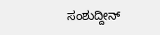ಸಂಶುದ್ದೀನ್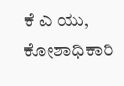ಕೆ ಎ ಯು, ಕೋಶಾಧಿಕಾರಿ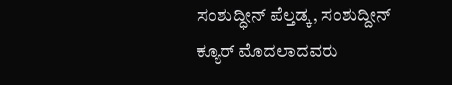ಸಂಶುದ್ಧೀನ್ ಪೆಲ್ತಡ್ಕ, ಸಂಶುದ್ದೀನ್ ಕ್ಯೂರ್ ಮೊದಲಾದವರು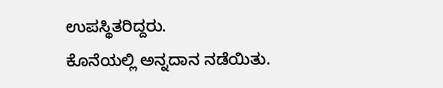ಉಪಸ್ಥಿತರಿದ್ದರು.
ಕೊನೆಯಲ್ಲಿ ಅನ್ನದಾನ ನಡೆಯಿತು.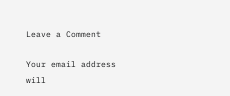Leave a Comment

Your email address will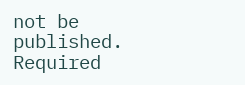not be published. Required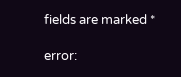fields are marked *

error: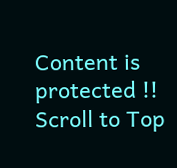Content is protected !!
Scroll to Top